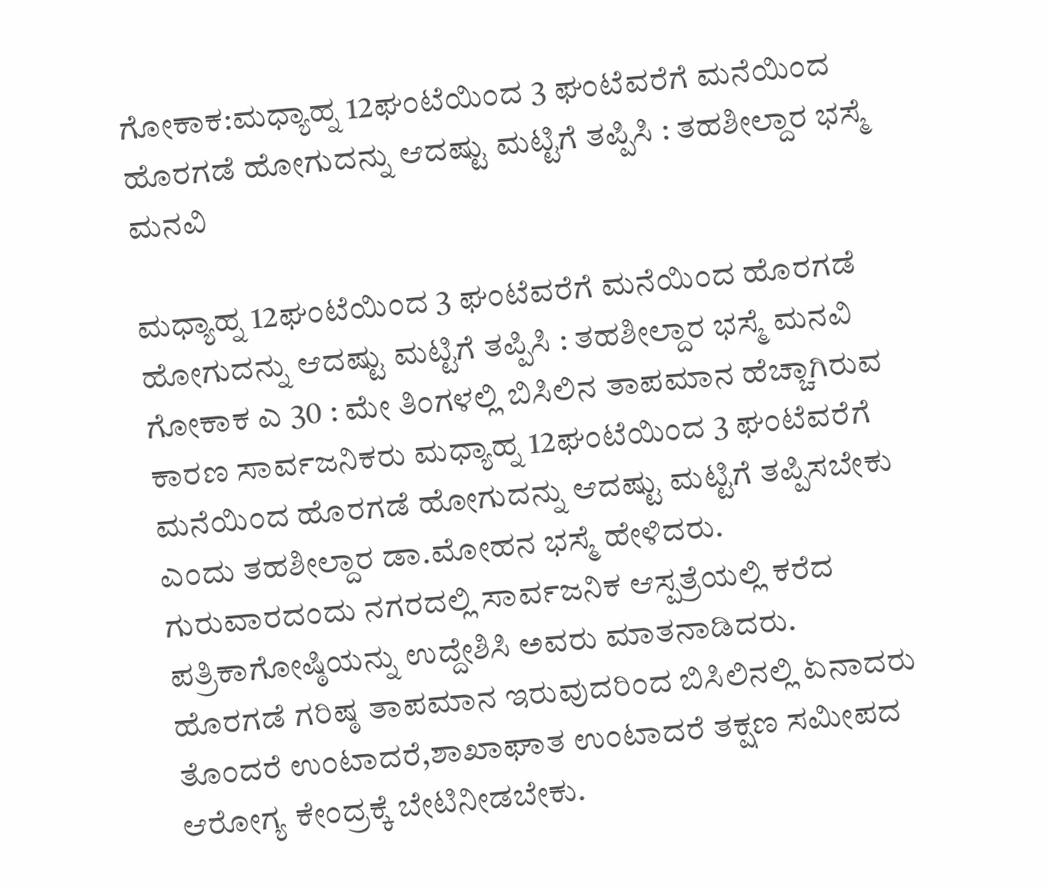ಗೋಕಾಕ:ಮಧ್ಯಾಹ್ನ 12ಘಂಟೆಯಿಂದ 3 ಘಂಟೆವರೆಗೆ ಮನೆಯಿಂದ ಹೊರಗಡೆ ಹೋಗುದನ್ನು ಆದಷ್ಟು ಮಟ್ಟಿಗೆ ತಪ್ಪಿಸಿ : ತಹಶೀಲ್ದಾರ ಭಸ್ಮೆ ಮನವಿ

ಮಧ್ಯಾಹ್ನ 12ಘಂಟೆಯಿಂದ 3 ಘಂಟೆವರೆಗೆ ಮನೆಯಿಂದ ಹೊರಗಡೆ ಹೋಗುದನ್ನು ಆದಷ್ಟು ಮಟ್ಟಿಗೆ ತಪ್ಪಿಸಿ : ತಹಶೀಲ್ದಾರ ಭಸ್ಮೆ ಮನವಿ
ಗೋಕಾಕ ಎ 30 : ಮೇ ತಿಂಗಳಲ್ಲಿ ಬಿಸಿಲಿನ ತಾಪಮಾನ ಹೆಚ್ಚಾಗಿರುವ ಕಾರಣ ಸಾರ್ವಜನಿಕರು ಮಧ್ಯಾಹ್ನ 12ಘಂಟೆಯಿಂದ 3 ಘಂಟೆವರೆಗೆ ಮನೆಯಿಂದ ಹೊರಗಡೆ ಹೋಗುದನ್ನು ಆದಷ್ಟು ಮಟ್ಟಿಗೆ ತಪ್ಪಿಸಬೇಕು ಎಂದು ತಹಶೀಲ್ದಾರ ಡಾ.ಮೋಹನ ಭಸ್ಮೆ ಹೇಳಿದರು.
ಗುರುವಾರದಂದು ನಗರದಲ್ಲಿ ಸಾರ್ವಜನಿಕ ಆಸ್ಪತ್ರೆಯಲ್ಲಿ ಕರೆದ ಪತ್ರಿಕಾಗೋಷ್ಠಿಯನ್ನು ಉದ್ದೇಶಿಸಿ ಅವರು ಮಾತನಾಡಿದರು.
ಹೊರಗಡೆ ಗರಿಷ್ಠ ತಾಪಮಾನ ಇರುವುದರಿಂದ ಬಿಸಿಲಿನಲ್ಲಿ ಏನಾದರು ತೊಂದರೆ ಉಂಟಾದರೆ,ಶಾಖಾಘಾತ ಉಂಟಾದರೆ ತಕ್ಷಣ ಸಮೀಪದ ಆರೋಗ್ಯ ಕೇಂದ್ರಕ್ಕೆ ಬೇಟಿನೀಡಬೇಕು.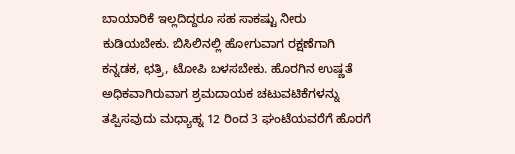ಬಾಯಾರಿಕೆ ಇಲ್ಲದಿದ್ದರೂ ಸಹ ಸಾಕಷ್ಟು ನೀರು ಕುಡಿಯಬೇಕು. ಬಿಸಿಲಿನಲ್ಲಿ ಹೋಗುವಾಗ ರಕ್ಷಣೆಗಾಗಿ ಕನ್ನಡಕ, ಛತ್ರಿ, ಟೋಪಿ ಬಳಸಬೇಕು. ಹೊರಗಿನ ಉಷ್ಣತೆ ಅಧಿಕವಾಗಿರುವಾಗ ಶ್ರಮದಾಯಕ ಚಟುವಟಿಕೆಗಳನ್ನು ತಪ್ಪಿಸವುದು ಮಧ್ಯಾಹ್ನ 12 ರಿಂದ 3 ಘಂಟೆಯವರೆಗೆ ಹೊರಗೆ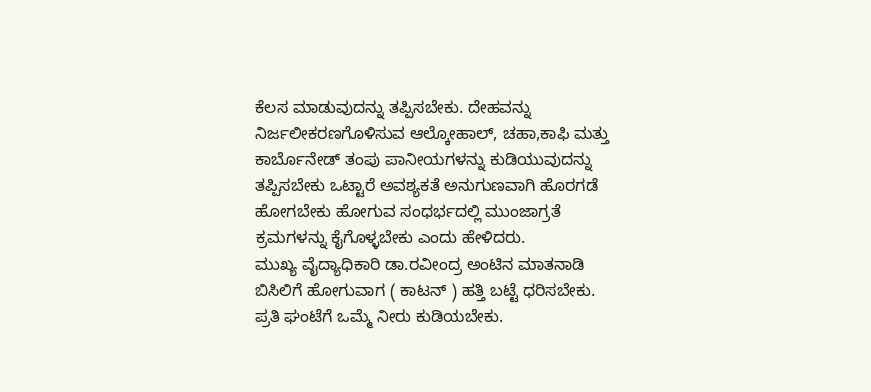ಕೆಲಸ ಮಾಡುವುದನ್ನು ತಪ್ಪಿಸಬೇಕು. ದೇಹವನ್ನು ನಿರ್ಜಲೀಕರಣಗೊಳಿಸುವ ಆಲ್ಕೋಹಾಲ್, ಚಹಾ,ಕಾಫಿ ಮತ್ತು ಕಾರ್ಬೊನೇಡ್ ತಂಪು ಪಾನೀಯಗಳನ್ನು ಕುಡಿಯುವುದನ್ನು ತಪ್ಪಿಸಬೇಕು ಒಟ್ಟಾರೆ ಅವಶ್ಯಕತೆ ಅನುಗುಣವಾಗಿ ಹೊರಗಡೆ ಹೋಗಬೇಕು ಹೋಗುವ ಸಂಧರ್ಭದಲ್ಲಿ ಮುಂಜಾಗ್ರತೆ ಕ್ರಮಗಳನ್ನು ಕೈಗೊಳ್ಳಬೇಕು ಎಂದು ಹೇಳಿದರು.
ಮುಖ್ಯ ವೈದ್ಯಾಧಿಕಾರಿ ಡಾ.ರವೀಂದ್ರ ಅಂಟಿನ ಮಾತನಾಡಿ
ಬಿಸಿಲಿಗೆ ಹೋಗುವಾಗ ( ಕಾಟನ್ ) ಹತ್ತಿ ಬಟ್ಟೆ ಧರಿಸಬೇಕು. ಪ್ರತಿ ಘಂಟೆಗೆ ಒಮ್ಮೆ ನೀರು ಕುಡಿಯಬೇಕು.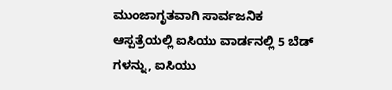ಮುಂಜಾಗೃತವಾಗಿ ಸಾರ್ವಜನಿಕ ಆಸ್ಪತ್ರೆಯಲ್ಲಿ ಐಸಿಯು ವಾರ್ಡನಲ್ಲಿ 5 ಬೆಡ್ ಗಳನ್ನು, ಐಸಿಯು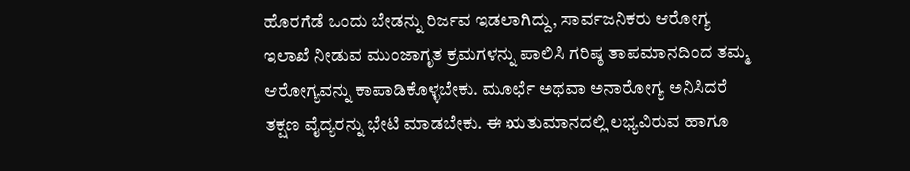ಹೊರಗೆಡೆ ಒಂದು ಬೇಡನ್ನು ರಿರ್ಜವ ಇಡಲಾಗಿದ್ದು, ಸಾರ್ವಜನಿಕರು ಆರೋಗ್ಯ ಇಲಾಖೆ ನೀಡುವ ಮುಂಜಾಗೃತ ಕ್ರಮಗಳನ್ನು ಪಾಲಿಸಿ ಗರಿಷ್ಠ ತಾಪಮಾನದಿಂದ ತಮ್ಮ ಆರೋಗ್ಯವನ್ನು ಕಾಪಾಡಿಕೊಳ್ಳಬೇಕು. ಮೂರ್ಛೆ ಅಥವಾ ಅನಾರೋಗ್ಯ ಅನಿಸಿದರೆ ತಕ್ಷಣ ವೈದ್ಯರನ್ನು ಭೇಟಿ ಮಾಡಬೇಕು. ಈ ಋತುಮಾನದಲ್ಲಿ ಲಭ್ಯವಿರುವ ಹಾಗೂ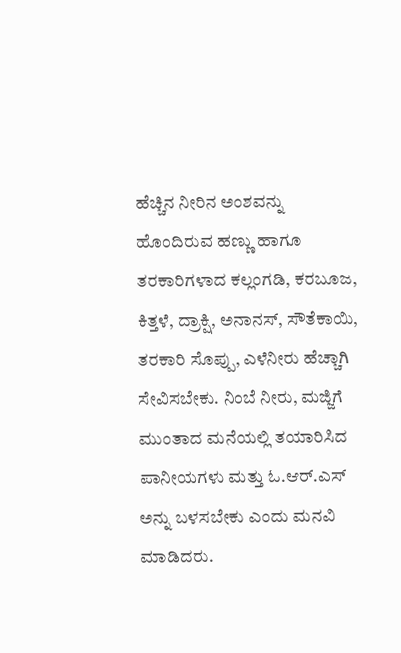ಹೆಚ್ಚಿನ ನೀರಿನ ಅಂಶವನ್ನು ಹೊಂದಿರುವ ಹಣ್ಣು ಹಾಗೂ ತರಕಾರಿಗಳಾದ ಕಲ್ಲಂಗಡಿ, ಕರಬೂಜ, ಕಿತ್ತಳೆ, ದ್ರಾಕ್ಷಿ, ಅನಾನಸ್, ಸೌತೆಕಾಯಿ, ತರಕಾರಿ ಸೊಪ್ಪು, ಎಳೆನೀರು ಹೆಚ್ಚಾಗಿ ಸೇವಿಸಬೇಕು. ನಿಂಬೆ ನೀರು, ಮಜ್ಜಿಗೆ ಮುಂತಾದ ಮನೆಯಲ್ಲಿ ತಯಾರಿಸಿದ ಪಾನೀಯಗಳು ಮತ್ತು ಓ.ಆರ್.ಎಸ್ ಅನ್ನು ಬಳಸಬೇಕು ಎಂದು ಮನವಿ ಮಾಡಿದರು.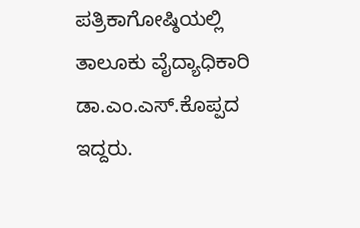ಪತ್ರಿಕಾಗೋಷ್ಠಿಯಲ್ಲಿ ತಾಲೂಕು ವೈದ್ಯಾಧಿಕಾರಿ ಡಾ.ಎಂ.ಎಸ್.ಕೊಪ್ಪದ ಇದ್ದರು.